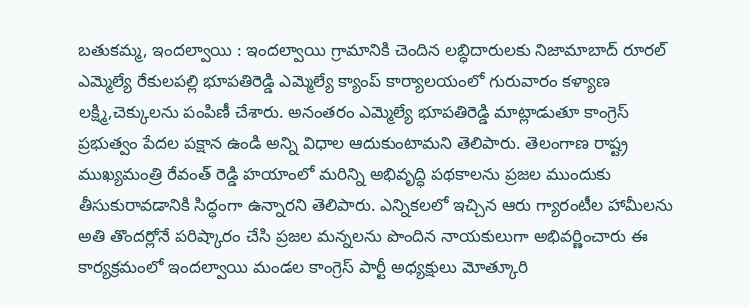బతుకమ్మ, ఇందల్వాయి : ఇందల్వాయి గ్రామానికి చెందిన లబ్ధిదారులకు నిజామాబాద్ రూరల్ ఎమ్మెల్యే రేకులపల్లి భూపతిరెడ్డి ఎమ్మెల్యే క్యాంప్ కార్యాలయంలో గురువారం కళ్యాణ లక్ష్మి,చెక్కులను పంపిణీ చేశారు. అనంతరం ఎమ్మెల్యే భూపతిరెడ్డి మాట్లాడుతూ కాంగ్రెస్ ప్రభుత్వం పేదల పక్షాన ఉండి అన్ని విధాల ఆదుకుంటామని తెలిపారు. తెలంగాణ రాష్ట్ర ముఖ్యమంత్రి రేవంత్ రెడ్డి హయాంలో మరిన్ని అభివృద్ధి పథకాలను ప్రజల ముందుకు తీసుకురావడానికి సిద్ధంగా ఉన్నారని తెలిపారు. ఎన్నికలలో ఇచ్చిన ఆరు గ్యారంటీల హామీలను అతి తొందర్లోనే పరిష్కారం చేసి ప్రజల మన్నలను పొందిన నాయకులుగా అభివర్ణించారు ఈ కార్యక్రమంలో ఇందల్వాయి మండల కాంగ్రెస్ పార్టీ అధ్యక్షులు మోత్కూరి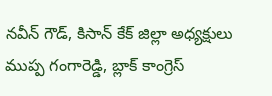నవీన్ గౌడ్, కిసాన్ కేక్ జిల్లా అధ్యక్షులు ముప్ప గంగారెడ్డి, బ్లాక్ కాంగ్రెస్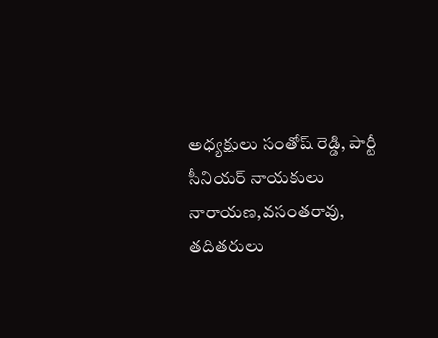అధ్యక్షులు సంతోష్ రెడ్డి, పార్టీ సీనియర్ నాయకులు నారాయణ,వసంతరావు, తదితరులు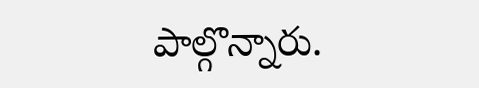పాల్గొన్నారు.